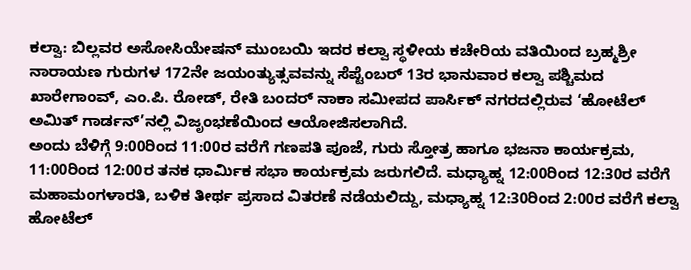ಕಲ್ವಾ: ಬಿಲ್ಲವರ ಅಸೋಸಿಯೇಷನ್ ಮುಂಬಯಿ ಇದರ ಕಲ್ವಾ ಸ್ಥಳೀಯ ಕಚೇರಿಯ ವತಿಯಿಂದ ಬ್ರಹ್ಮಶ್ರೀ ನಾರಾಯಣ ಗುರುಗಳ 172ನೇ ಜಯಂತ್ಯುತ್ಸವವನ್ನು ಸೆಪ್ಟೆಂಬರ್ 13ರ ಭಾನುವಾರ ಕಲ್ವಾ ಪಶ್ಚಿಮದ ಖಾರೇಗಾಂವ್, ಎಂ.ಪಿ. ರೋಡ್, ರೇತಿ ಬಂದರ್ ನಾಕಾ ಸಮೀಪದ ಪಾರ್ಸಿಕ್ ನಗರದಲ್ಲಿರುವ ‘ಹೋಟೆಲ್ ಅಮಿತ್ ಗಾರ್ಡನ್’ನಲ್ಲಿ ವಿಜೃಂಭಣೆಯಿಂದ ಆಯೋಜಿಸಲಾಗಿದೆ.
ಅಂದು ಬೆಳಿಗ್ಗೆ 9:00ರಿಂದ 11:00ರ ವರೆಗೆ ಗಣಪತಿ ಪೂಜೆ, ಗುರು ಸ್ತೋತ್ರ ಹಾಗೂ ಭಜನಾ ಕಾರ್ಯಕ್ರಮ, 11:00ರಿಂದ 12:00ರ ತನಕ ಧಾರ್ಮಿಕ ಸಭಾ ಕಾರ್ಯಕ್ರಮ ಜರುಗಲಿದೆ. ಮಧ್ಯಾಹ್ನ 12:00ರಿಂದ 12:30ರ ವರೆಗೆ ಮಹಾಮಂಗಳಾರತಿ, ಬಳಿಕ ತೀರ್ಥ ಪ್ರಸಾದ ವಿತರಣೆ ನಡೆಯಲಿದ್ದು, ಮಧ್ಯಾಹ್ನ 12:30ರಿಂದ 2:00ರ ವರೆಗೆ ಕಲ್ವಾ ಹೋಟೆಲ್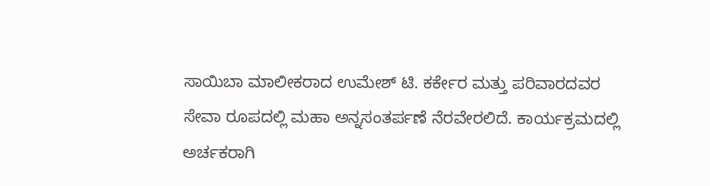ಸಾಯಿಬಾ ಮಾಲೀಕರಾದ ಉಮೇಶ್ ಟಿ. ಕರ್ಕೇರ ಮತ್ತು ಪರಿವಾರದವರ ಸೇವಾ ರೂಪದಲ್ಲಿ ಮಹಾ ಅನ್ನಸಂತರ್ಪಣೆ ನೆರವೇರಲಿದೆ. ಕಾರ್ಯಕ್ರಮದಲ್ಲಿ ಅರ್ಚಕರಾಗಿ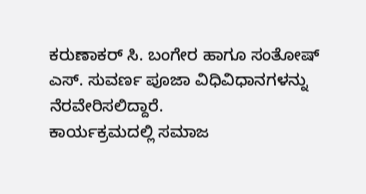ಕರುಣಾಕರ್ ಸಿ. ಬಂಗೇರ ಹಾಗೂ ಸಂತೋಷ್ ಎಸ್. ಸುವರ್ಣ ಪೂಜಾ ವಿಧಿವಿಧಾನಗಳನ್ನು ನೆರವೇರಿಸಲಿದ್ದಾರೆ.
ಕಾರ್ಯಕ್ರಮದಲ್ಲಿ ಸಮಾಜ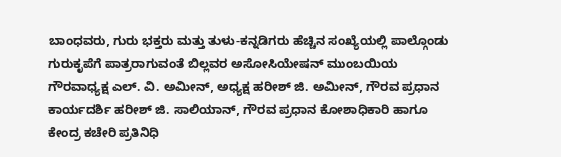ಬಾಂಧವರು, ಗುರು ಭಕ್ತರು ಮತ್ತು ತುಳು-ಕನ್ನಡಿಗರು ಹೆಚ್ಚಿನ ಸಂಖ್ಯೆಯಲ್ಲಿ ಪಾಲ್ಗೊಂಡು ಗುರುಕೃಪೆಗೆ ಪಾತ್ರರಾಗುವಂತೆ ಬಿಲ್ಲವರ ಅಸೋಸಿಯೇಷನ್ ಮುಂಬಯಿಯ ಗೌರವಾಧ್ಯಕ್ಷ ಎಲ್. ವಿ. ಅಮೀನ್, ಅಧ್ಯಕ್ಷ ಹರೀಶ್ ಜಿ. ಅಮೀನ್, ಗೌರವ ಪ್ರಧಾನ ಕಾರ್ಯದರ್ಶಿ ಹರೀಶ್ ಜಿ. ಸಾಲಿಯಾನ್, ಗೌರವ ಪ್ರಧಾನ ಕೋಶಾಧಿಕಾರಿ ಹಾಗೂ ಕೇಂದ್ರ ಕಚೇರಿ ಪ್ರತಿನಿಧಿ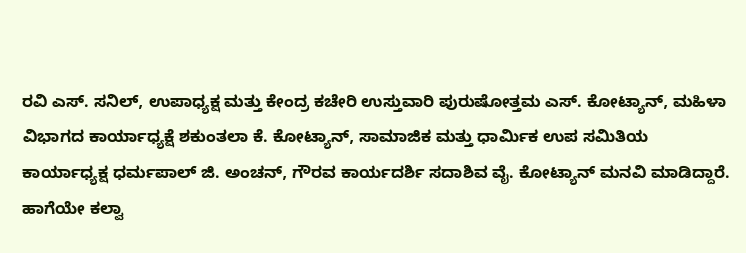ರವಿ ಎಸ್. ಸನಿಲ್, ಉಪಾಧ್ಯಕ್ಷ ಮತ್ತು ಕೇಂದ್ರ ಕಚೇರಿ ಉಸ್ತುವಾರಿ ಪುರುಷೋತ್ತಮ ಎಸ್. ಕೋಟ್ಯಾನ್, ಮಹಿಳಾ ವಿಭಾಗದ ಕಾರ್ಯಾಧ್ಯಕ್ಷೆ ಶಕುಂತಲಾ ಕೆ. ಕೋಟ್ಯಾನ್, ಸಾಮಾಜಿಕ ಮತ್ತು ಧಾರ್ಮಿಕ ಉಪ ಸಮಿತಿಯ ಕಾರ್ಯಾಧ್ಯಕ್ಷ ಧರ್ಮಪಾಲ್ ಜಿ. ಅಂಚನ್, ಗೌರವ ಕಾರ್ಯದರ್ಶಿ ಸದಾಶಿವ ವೈ. ಕೋಟ್ಯಾನ್ ಮನವಿ ಮಾಡಿದ್ದಾರೆ.
ಹಾಗೆಯೇ ಕಲ್ವಾ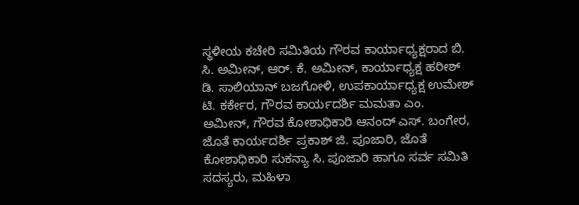ಸ್ಥಳೀಯ ಕಚೇರಿ ಸಮಿತಿಯ ಗೌರವ ಕಾರ್ಯಾಧ್ಯಕ್ಷರಾದ ಬಿ. ಸಿ. ಅಮೀನ್, ಆರ್. ಕೆ. ಅಮೀನ್, ಕಾರ್ಯಾಧ್ಯಕ್ಷ ಹರೀಶ್ ಡಿ. ಸಾಲಿಯಾನ್ ಬಜಗೋಳಿ, ಉಪಕಾರ್ಯಾಧ್ಯಕ್ಷ ಉಮೇಶ್ ಟಿ. ಕರ್ಕೇರ, ಗೌರವ ಕಾರ್ಯದರ್ಶಿ ಮಮತಾ ಎಂ. ಅಮೀನ್, ಗೌರವ ಕೋಶಾಧಿಕಾರಿ ಆನಂದ್ ಎಸ್. ಬಂಗೇರ, ಜೊತೆ ಕಾರ್ಯದರ್ಶಿ ಪ್ರಕಾಶ್ ಜಿ. ಪೂಜಾರಿ, ಜೊತೆ ಕೋಶಾಧಿಕಾರಿ ಸುಕನ್ಯಾ ಸಿ. ಪೂಜಾರಿ ಹಾಗೂ ಸರ್ವ ಸಮಿತಿ ಸದಸ್ಯರು, ಮಹಿಳಾ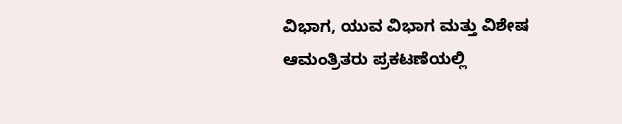ವಿಭಾಗ, ಯುವ ವಿಭಾಗ ಮತ್ತು ವಿಶೇಷ ಆಮಂತ್ರಿತರು ಪ್ರಕಟಣೆಯಲ್ಲಿ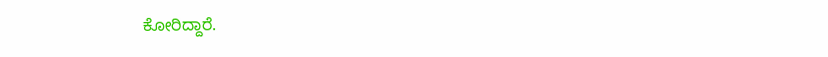ಕೋರಿದ್ದಾರೆ.